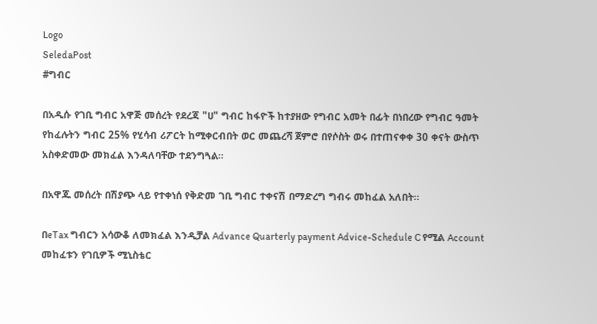Logo
SeledaPost
#ግብር

በአዲሱ የገቢ ግብር አዋጅ መሰረት የደረጃ "ሀ" ግብር ከፋዮች ከተያዘው የግብር አመት በፊት በነበረው የግብር ዓመት የከፈሉትን ግብር 25% የሂሳብ ሪፖርት ከሚቀርብበት ወር መጨረሻ ጀምሮ በየሶስት ወሩ በተጠናቀቀ 30 ቀናት ውስጥ አስቀድመው መክፈል እንዳለባቸው ተደንግጓል።

በአዋጁ መሰረት በሽያጭ ላይ የተቀነሰ የቅድመ ገቢ ግብር ተቀናሽ በማድረግ ግብሩ መከፈል አለበት።

በeTax ግብርን አሳውቆ ለመክፈል እንዲቻል Advance Quarterly payment Advice-Schedule C የሚል Account መከፈቱን የገቢዎች ሚኒስቴር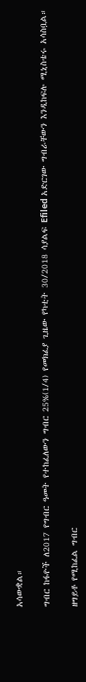አሳውቋል።

ግብር ከፋዮች ለ2017 የግብር ዓመት የተከፈለውን ግብር 25%(1/4) የመክፈያ ጊዜው የካቲት 30/2018 ሳያልፍ Efiled አድርገው ግብራቸውን እንዲከፍሉ ሚኒስቴሩ አሳስቧል።

ዘግይቶ የሚከፈል ግብር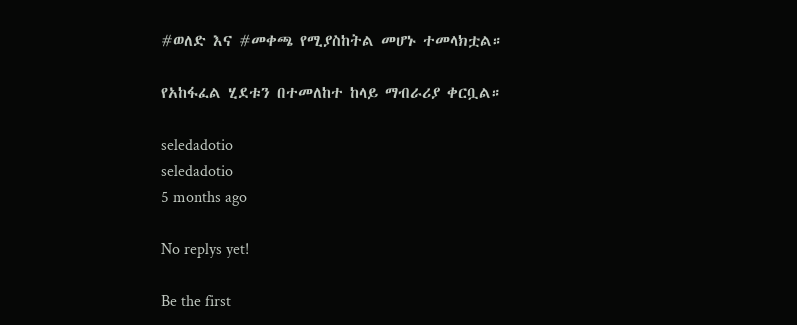#ወለድ እና #መቀጫ የሚያስከትል መሆኑ ተመላክቷል።

የአከፋፈል ሂደቱን በተመለከተ ከላይ ማብራሪያ ቀርቧል።

seledadotio
seledadotio
5 months ago

No replys yet!

Be the first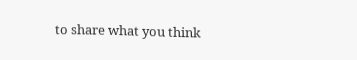to share what you think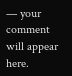— your comment will appear here.